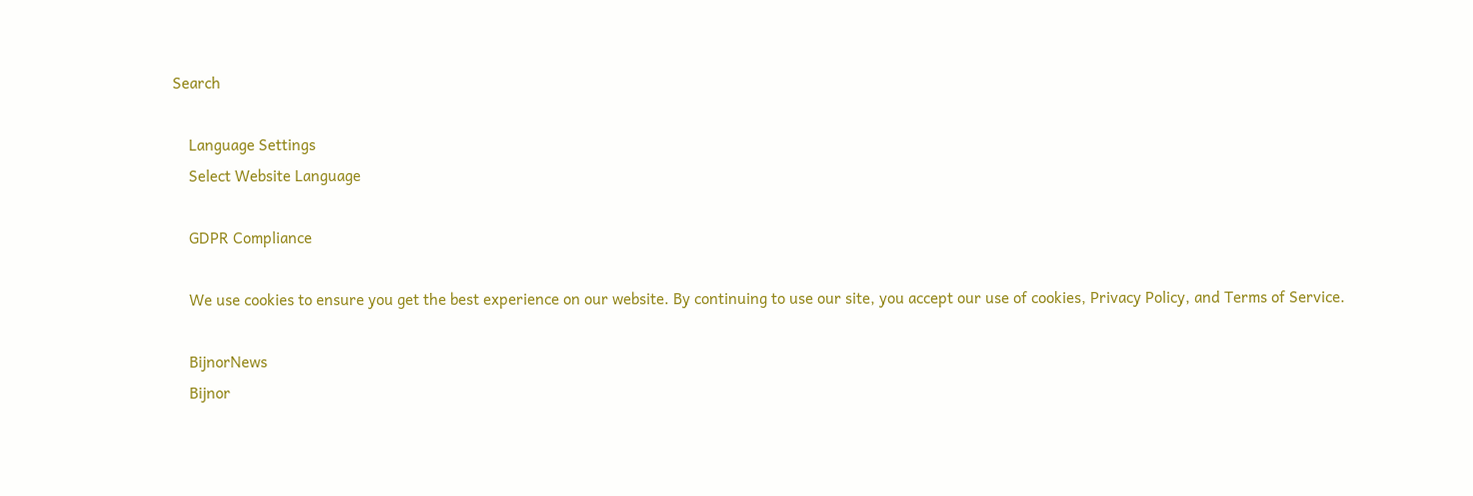Search

    Language Settings
    Select Website Language

    GDPR Compliance

    We use cookies to ensure you get the best experience on our website. By continuing to use our site, you accept our use of cookies, Privacy Policy, and Terms of Service.

    BijnorNews
    Bijnor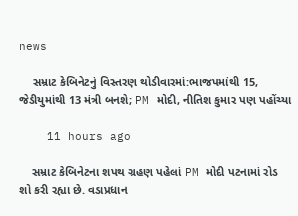news

    સમ્રાટ કેબિનેટનું વિસ્તરણ થોડીવારમાં:ભાજપમાંથી 15, જેડીયુમાંથી 13 મંત્રી બનશે; PM મોદી, નીતિશ કુમાર પણ પહોંચ્યા

    11 hours ago

    સમ્રાટ કેબિનેટના શપથ ગ્રહણ પહેલાં PM મોદી પટનામાં રોડ શો કરી રહ્યા છે. વડાપ્રધાન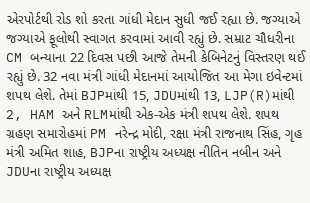એરપોર્ટથી રોડ શો કરતા ગાંધી મેદાન સુધી જઈ રહ્યા છે. જગ્યાએ જગ્યાએ ફૂલોથી સ્વાગત કરવામાં આવી રહ્યું છે. સમ્રાટ ચૌધરીના CM બન્યાના 22 દિવસ પછી આજે તેમની કેબિનેટનું વિસ્તરણ થઈ રહ્યું છે. 32 નવા મંત્રી ગાંધી મેદાનમાં આયોજિત આ મેગા ઇવેન્ટમાં શપથ લેશે. તેમાં BJPમાંથી 15, JDUમાંથી 13, LJP(R)માંથી 2, HAM અને RLMમાંથી એક-એક મંત્રી શપથ લેશે. શપથ ગ્રહણ સમારોહમાં PM નરેન્દ્ર મોદી, રક્ષા મંત્રી રાજનાથ સિંહ, ગૃહ મંત્રી અમિત શાહ, BJPના રાષ્ટ્રીય અધ્યક્ષ નીતિન નબીન અને JDUના રાષ્ટ્રીય અધ્યક્ષ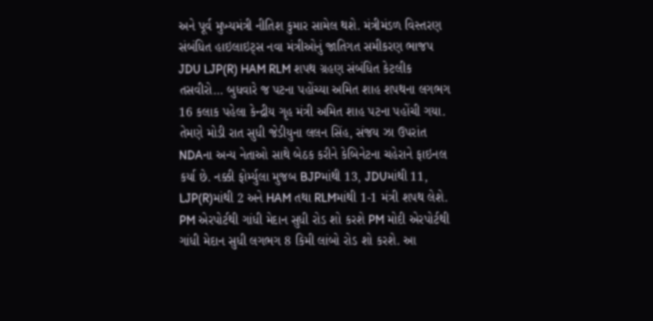અને પૂર્વ મુખ્યમંત્રી નીતિશ કુમાર સામેલ થશે. મંત્રીમંડળ વિસ્તરણ સંબંધિત હાઇલાઇટ્સ નવા મંત્રીઓનું જાતિગત સમીકરણ ભાજપ JDU LJP(R) HAM RLM શપથ ગ્રહણ સંબંધિત કેટલીક તસવીરો… બુધવારે જ પટના પહોંચ્યા અમિત શાહ શપથના લગભગ 16 કલાક પહેલા કેન્દ્રીય ગૃહ મંત્રી અમિત શાહ પટના પહોંચી ગયા. તેમણે મોડી રાત સુધી જેડીયુના લલન સિંહ, સંજય ઝા ઉપરાંત NDAના અન્ય નેતાઓ સાથે બેઠક કરીને કેબિનેટના ચહેરાને ફાઇનલ કર્યા છે. નક્કી ફોર્મ્યુલા મુજબ BJPમાંથી 13, JDUમાંથી 11, LJP(R)માંથી 2 અને HAM તથા RLMમાંથી 1-1 મંત્રી શપથ લેશે. PM એરપોર્ટથી ગાંધી મેદાન સુધી રોડ શો કરશે PM મોદી એરપોર્ટથી ગાંધી મેદાન સુધી લગભગ 8 કિમી લાંબો રોડ શો કરશે. આ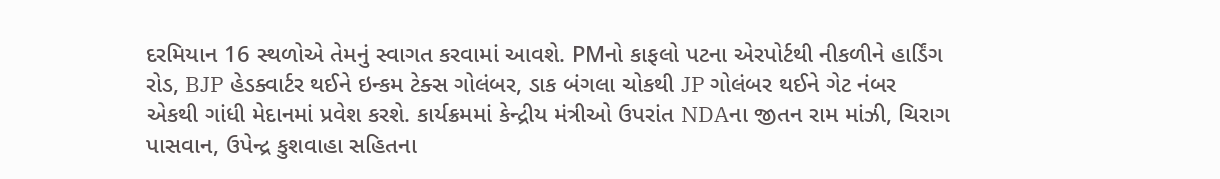દરમિયાન 16 સ્થળોએ તેમનું સ્વાગત કરવામાં આવશે. PMનો કાફલો પટના એરપોર્ટથી નીકળીને હાર્ડિંગ રોડ, BJP હેડક્વાર્ટર થઈને ઇન્કમ ટેક્સ ગોલંબર, ડાક બંગલા ચોકથી JP ગોલંબર થઈને ગેટ નંબર એકથી ગાંધી મેદાનમાં પ્રવેશ કરશે. કાર્યક્રમમાં કેન્દ્રીય મંત્રીઓ ઉપરાંત NDAના જીતન રામ માંઝી, ચિરાગ પાસવાન, ઉપેન્દ્ર કુશવાહા સહિતના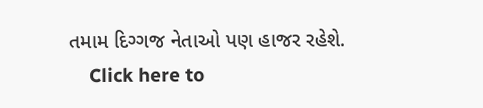તમામ દિગ્ગજ નેતાઓ પણ હાજર રહેશે.
    Click here to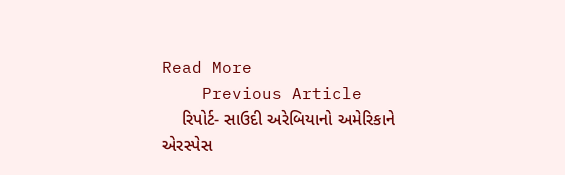Read More
    Previous Article
    રિપોર્ટ- સાઉદી અરેબિયાનો અમેરિકાને એરસ્પેસ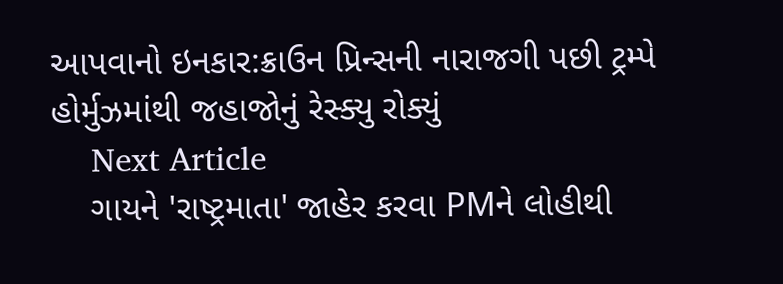આપવાનો ઇનકાર:ક્રાઉન પ્રિન્સની નારાજગી પછી ટ્રમ્પે હોર્મુઝમાંથી જહાજોનું રેસ્ક્યુ રોક્યું
    Next Article
    ગાયને 'રાષ્ટ્રમાતા' જાહેર કરવા PMને લોહીથી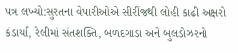પત્ર લખ્યો:સુરતના વેપારીઓએ સીરીંજથી લોહી કાઢી અક્ષરો કંડાર્યા, રેલીમાં સંતશક્તિ, બળદગાડા અને બુલડોઝરનો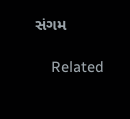સંગમ

    Related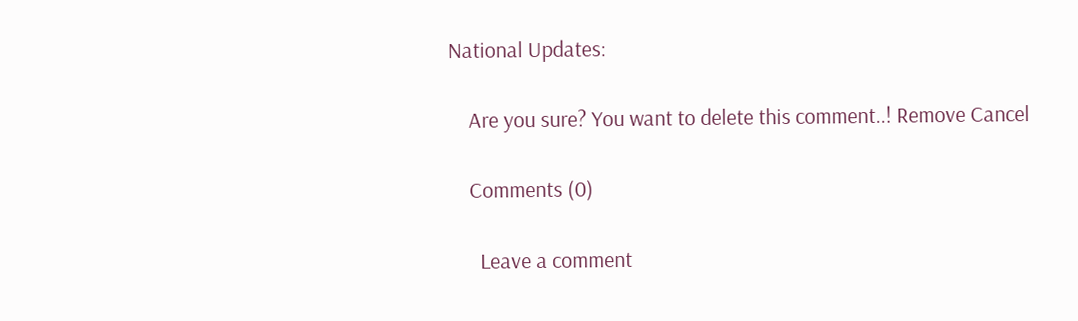National Updates:

    Are you sure? You want to delete this comment..! Remove Cancel

    Comments (0)

      Leave a comment